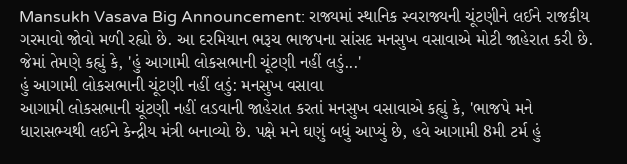Mansukh Vasava Big Announcement: રાજ્યમાં સ્થાનિક સ્વરાજ્યની ચૂંટણીને લઈને રાજકીય ગરમાવો જોવો મળી રહ્યો છે. આ દરમિયાન ભરૂચ ભાજપના સાંસદ મનસુખ વસાવાએ મોટી જાહેરાત કરી છે. જેમાં તેમણે કહ્યું કે, 'હું આગામી લોકસભાની ચૂંટણી નહીં લડું...'
હું આગામી લોકસભાની ચૂંટણી નહીં લડું: મનસુખ વસાવા
આગામી લોકસભાની ચૂંટણી નહીં લડવાની જાહેરાત કરતાં મનસુખ વસાવાએ કહ્યું કે, 'ભાજપે મને ધારાસભ્યથી લઈને કેન્દ્રીય મંત્રી બનાવ્યો છે. પક્ષે મને ઘણું બધું આપ્યું છે, હવે આગામી 8મી ટર્મ હું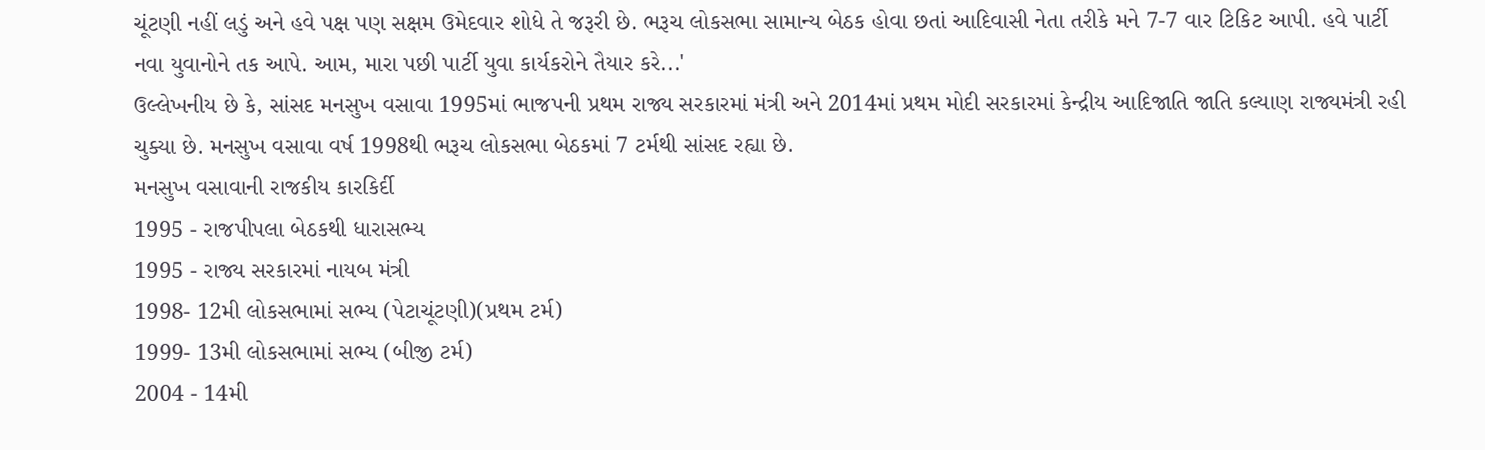ચૂંટણી નહીં લડું અને હવે પક્ષ પણ સક્ષમ ઉમેદવાર શોધે તે જરૂરી છે. ભરૂચ લોકસભા સામાન્ય બેઠક હોવા છતાં આદિવાસી નેતા તરીકે મને 7-7 વાર ટિકિટ આપી. હવે પાર્ટી નવા યુવાનોને તક આપે. આમ, મારા પછી પાર્ટી યુવા કાર્યકરોને તૈયાર કરે...'
ઉલ્લેખનીય છે કે, સાંસદ મનસુખ વસાવા 1995માં ભાજપની પ્રથમ રાજ્ય સરકારમાં મંત્રી અને 2014માં પ્રથમ મોદી સરકારમાં કેન્દ્રીય આદિજાતિ જાતિ કલ્યાણ રાજ્યમંત્રી રહી ચુક્યા છે. મનસુખ વસાવા વર્ષ 1998થી ભરૂચ લોકસભા બેઠકમાં 7 ટર્મથી સાંસદ રહ્યા છે.
મનસુખ વસાવાની રાજકીય કારકિર્દી
1995 - રાજપીપલા બેઠકથી ધારાસભ્ય
1995 - રાજ્ય સરકારમાં નાયબ મંત્રી
1998- 12મી લોકસભામાં સભ્ય (પેટાચૂંટણી)(પ્રથમ ટર્મ)
1999- 13મી લોકસભામાં સભ્ય (બીજી ટર્મ)
2004 - 14મી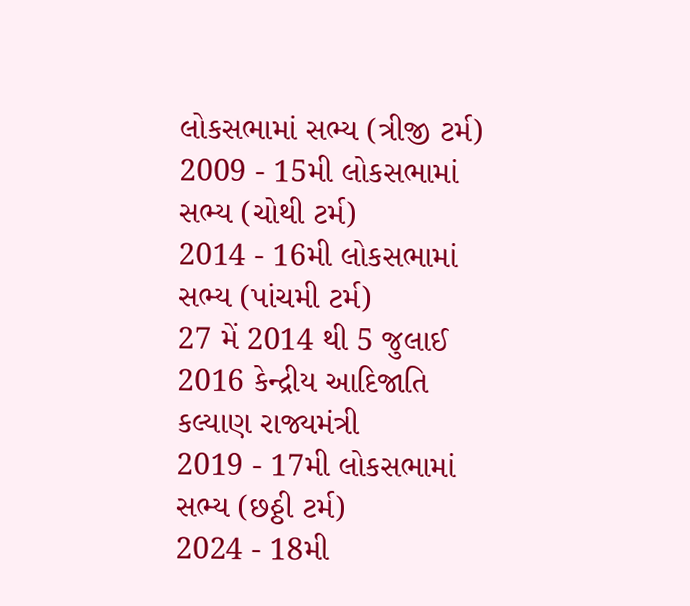લોકસભામાં સભ્ય (ત્રીજી ટર્મ)
2009 - 15મી લોકસભામાં સભ્ય (ચોથી ટર્મ)
2014 - 16મી લોકસભામાં સભ્ય (પાંચમી ટર્મ)
27 મેં 2014 થી 5 જુલાઈ 2016 કેન્દ્રીય આદિજાતિ કલ્યાણ રાજ્યમંત્રી
2019 - 17મી લોકસભામાં સભ્ય (છઠ્ઠી ટર્મ)
2024 - 18મી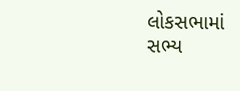લોકસભામાં સભ્ય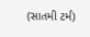(સાતમી ટર્મ)